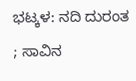ಭಟ್ಕಳ: ನದಿ ದುರಂತ ; ಸಾವಿನ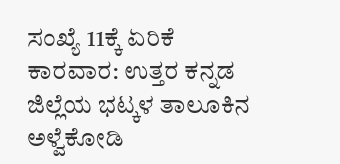ಸಂಖ್ಯೆ 11ಕ್ಕೆ ಏರಿಕೆ
ಕಾರವಾರ: ಉತ್ತರ ಕನ್ನಡ ಜಿಲ್ಲೆಯ ಭಟ್ಕಳ ತಾಲೂಕಿನ ಅಳ್ವೆಕೋಡಿ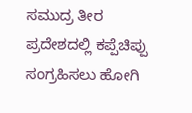ಸಮುದ್ರ ತೀರ ಪ್ರದೇಶದಲ್ಲಿ ಕಪ್ಪೆಚಿಪ್ಪು ಸಂಗ್ರಹಿಸಲು ಹೋಗಿ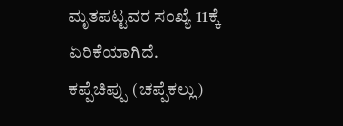ಮೃತಪಟ್ಟವರ ಸಂಖ್ಯೆ 11ಕ್ಕೆ ಏರಿಕೆಯಾಗಿದೆ. ಕಪ್ಪೆಚಿಪ್ಪು (ಚಪ್ಪೆಕಲ್ಲು)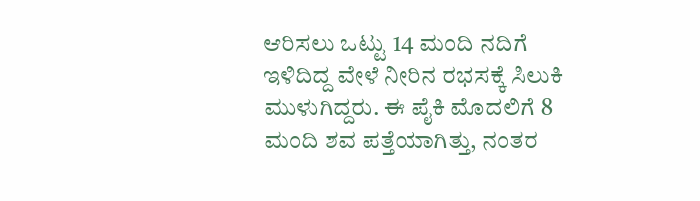ಆರಿಸಲು ಒಟ್ಟು 14 ಮಂದಿ ನದಿಗೆ ಇಳಿದಿದ್ದ ವೇಳೆ ನೀರಿನ ರಭಸಕ್ಕೆ ಸಿಲುಕಿ ಮುಳುಗಿದ್ದರು. ಈ ಪೈಕಿ ಮೊದಲಿಗೆ 8 ಮಂದಿ ಶವ ಪತ್ತೆಯಾಗಿತ್ತು, ನಂತರ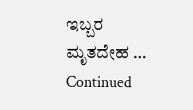ಇಬ್ಬರ ಮೃತದೇಹ … Continued